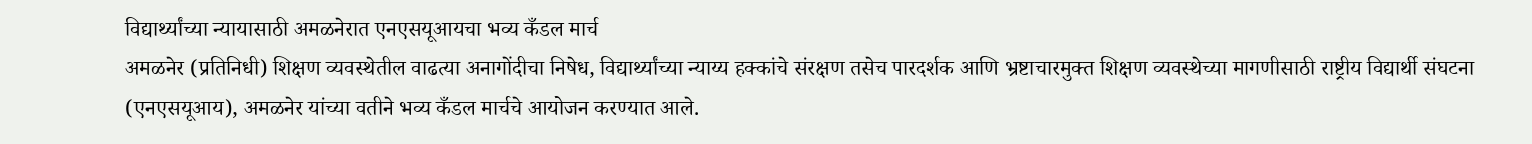विद्यार्थ्यांच्या न्यायासाठी अमळनेरात एनएसयूआयचा भव्य कँडल मार्च
अमळनेर (प्रतिनिधी) शिक्षण व्यवस्थेतील वाढत्या अनागोंदीचा निषेध, विद्यार्थ्यांच्या न्याय्य हक्कांचे संरक्षण तसेच पारदर्शक आणि भ्रष्टाचारमुक्त शिक्षण व्यवस्थेच्या मागणीसाठी राष्ट्रीय विद्यार्थी संघटना (एनएसयूआय), अमळनेर यांच्या वतीने भव्य कँडल मार्चचे आयोजन करण्यात आले.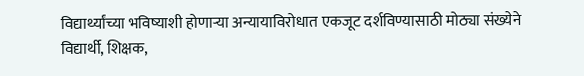विद्यार्थ्यांच्या भविष्याशी होणाऱ्या अन्यायाविरोधात एकजूट दर्शविण्यासाठी मोठ्या संख्येने विद्यार्थी, शिक्षक,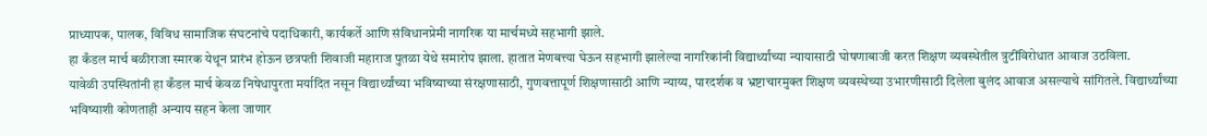प्राध्यापक, पालक, विविध सामाजिक संघटनांचे पदाधिकारी, कार्यकर्ते आणि संविधानप्रेमी नागरिक या मार्चमध्ये सहभागी झाले.
हा कँडल मार्च बळीराजा स्मारक येथून प्रारंभ होऊन छत्रपती शिवाजी महाराज पुतळा येथे समारोप झाला. हातात मेणबत्त्या घेऊन सहभागी झालेल्या नागरिकांनी विद्यार्थ्यांच्या न्यायासाठी घोषणाबाजी करत शिक्षण व्यवस्थेतील त्रुटींविरोधात आवाज उठविला.
यावेळी उपस्थितांनी हा कँडल मार्च केवळ निषेधापुरता मर्यादित नसून विद्यार्थ्यांच्या भविष्याच्या संरक्षणासाठी, गुणवत्तापूर्ण शिक्षणासाठी आणि न्याय्य, पारदर्शक व भ्रष्टाचारमुक्त शिक्षण व्यवस्थेच्या उभारणीसाठी दिलेला बुलंद आवाज असल्याचे सांगितले. विद्यार्थ्यांच्या भविष्याशी कोणताही अन्याय सहन केला जाणार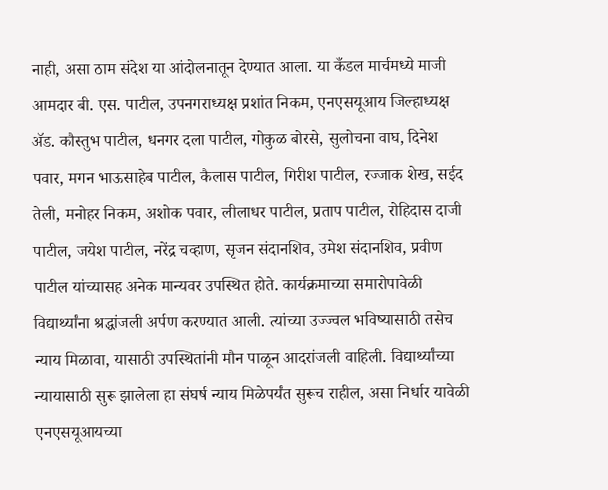नाही, असा ठाम संदेश या आंदोलनातून देण्यात आला. या कँडल मार्चमध्ये माजी आमदार बी. एस. पाटील, उपनगराध्यक्ष प्रशांत निकम, एनएसयूआय जिल्हाध्यक्ष ॲड. कौस्तुभ पाटील, धनगर दला पाटील, गोकुळ बोरसे, सुलोचना वाघ, दिनेश पवार, मगन भाऊसाहेब पाटील, कैलास पाटील, गिरीश पाटील, रज्जाक शेख, सईद तेली, मनोहर निकम, अशोक पवार, लीलाधर पाटील, प्रताप पाटील, रोहिदास दाजी पाटील, जयेश पाटील, नरेंद्र चव्हाण, सृजन संदानशिव, उमेश संदानशिव, प्रवीण पाटील यांच्यासह अनेक मान्यवर उपस्थित होते. कार्यक्रमाच्या समारोपावेळी विद्यार्थ्यांना श्रद्धांजली अर्पण करण्यात आली. त्यांच्या उज्ज्वल भविष्यासाठी तसेच न्याय मिळावा, यासाठी उपस्थितांनी मौन पाळून आदरांजली वाहिली. विद्यार्थ्यांच्या न्यायासाठी सुरू झालेला हा संघर्ष न्याय मिळेपर्यंत सुरूच राहील, असा निर्धार यावेळी एनएसयूआयच्या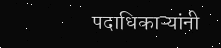पदाधिकाऱ्यांनी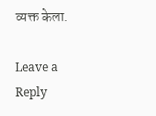व्यक्त केला.

Leave a Reply